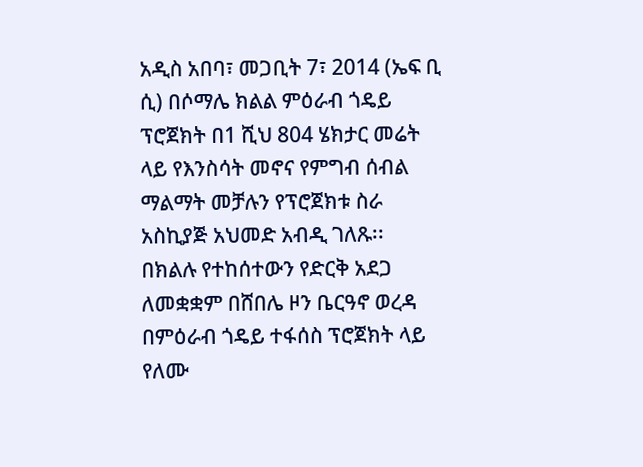አዲስ አበባ፣ መጋቢት 7፣ 2014 (ኤፍ ቢ ሲ) በሶማሌ ክልል ምዕራብ ጎዴይ ፕሮጀክት በ1 ሺህ 804 ሄክታር መሬት ላይ የእንስሳት መኖና የምግብ ሰብል ማልማት መቻሉን የፕሮጀክቱ ስራ አስኪያጅ አህመድ አብዲ ገለጹ፡፡
በክልሉ የተከሰተውን የድርቅ አደጋ ለመቋቋም በሸበሌ ዞን ቤርዓኖ ወረዳ በምዕራብ ጎዴይ ተፋሰስ ፕሮጀክት ላይ የለሙ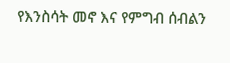የእንስሳት መኖ እና የምግብ ሰብልን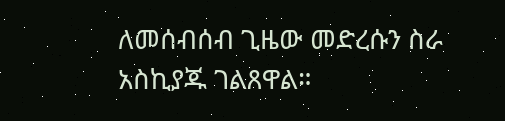ለመሰብሰብ ጊዜው መድረሱን ስራ አስኪያጁ ገልጸዋል።